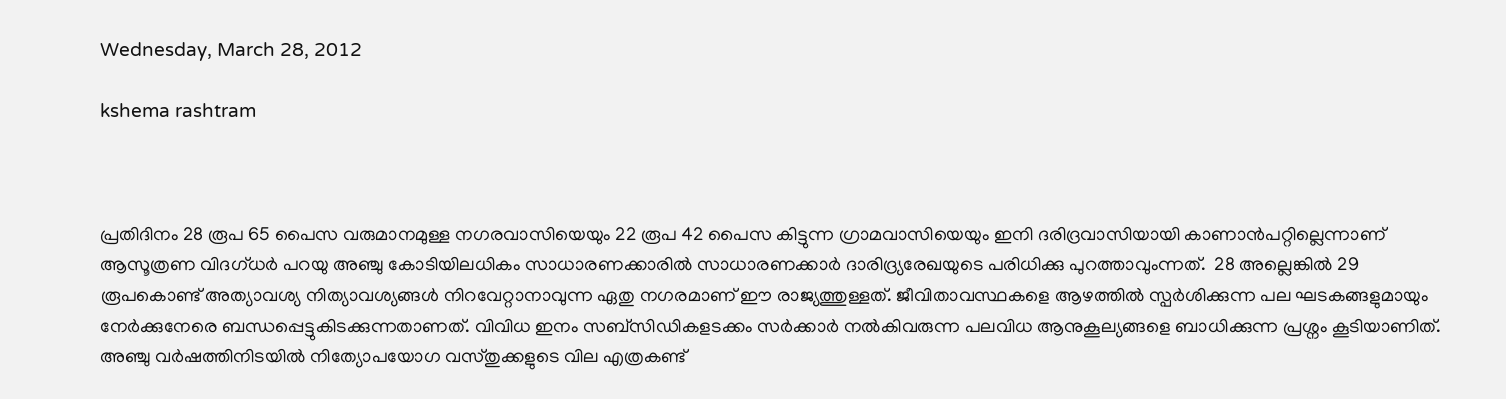Wednesday, March 28, 2012

kshema rashtram



പ്രതിദിനം 28 രൂപ 65 പൈസ വരുമാനമുള്ള നഗരവാസിയെയും 22 രൂപ 42 പൈസ കിട്ടുന്ന ഗ്രാമവാസിയെയും ഇനി ദരിദ്രവാസിയായി കാണാന്‍പറ്റില്ലെന്നാണ് ആസൂത്രണ വിദഗ്ധര്‍ പറയു അഞ്ചു കോടിയിലധികം സാധാരണക്കാരില്‍ സാധാരണക്കാര്‍ ദാരിദ്ര്യരേഖയുടെ പരിധിക്കു പുറത്താവുംന്നത്.  28 അല്ലെങ്കില്‍ 29 രൂപകൊണ്ട് അത്യാവശ്യ നിത്യാവശ്യങ്ങള്‍ നിറവേറ്റാനാവുന്ന ഏതു നഗരമാണ് ഈ രാജ്യത്തുള്ളത്. ജീവിതാവസ്ഥകളെ ആഴത്തില്‍ സ്പര്‍ശിക്കുന്ന പല ഘടകങ്ങളുമായും നേര്‍ക്കുനേരെ ബന്ധപ്പെട്ടുകിടക്കുന്നതാണത്. വിവിധ ഇനം സബ്സിഡികളടക്കം സര്‍ക്കാര്‍ നല്‍കിവരുന്ന പലവിധ ആനുകൂല്യങ്ങളെ ബാധിക്കുന്ന പ്രശ്നം കൂടിയാണിത്.  അഞ്ചു വര്‍ഷത്തിനിടയില്‍ നിത്യോപയോഗ വസ്തുക്കളുടെ വില എത്രകണ്ട്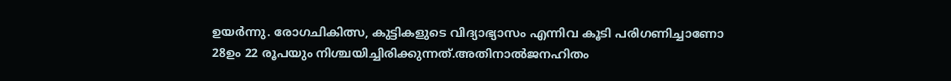ഉയര്‍ന്നു. രോഗചികിത്സ, കുട്ടികളുടെ വിദ്യാഭ്യാസം എന്നിവ കൂടി പരിഗണിച്ചാണോ 28ഉം 22 രൂപയും നിശ്ചയിച്ചിരിക്കുന്നത്.അതിനാല്‍ജനഹിതം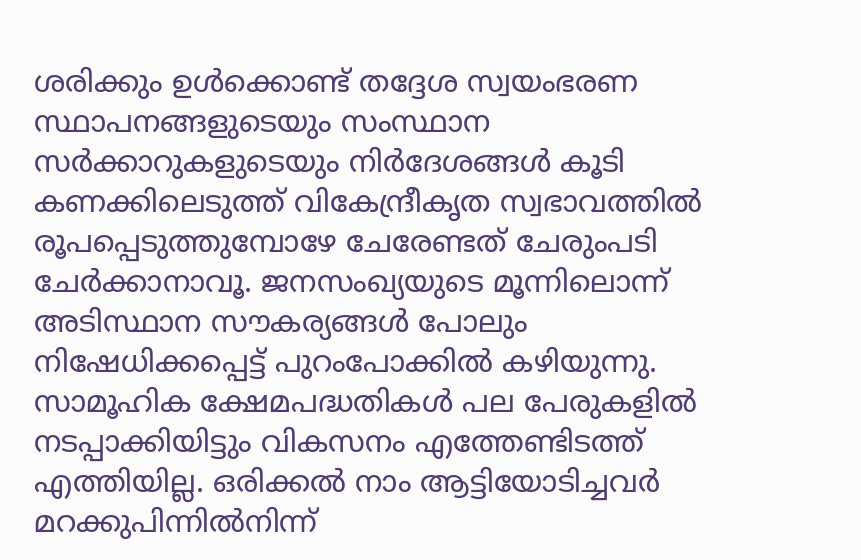ശരിക്കും ഉള്‍ക്കൊണ്ട് തദ്ദേശ സ്വയംഭരണ സ്ഥാപനങ്ങളുടെയും സംസ്ഥാന സര്‍ക്കാറുകളുടെയും നിര്‍ദേശങ്ങള്‍ കൂടി കണക്കിലെടുത്ത് വികേന്ദ്രീകൃത സ്വഭാവത്തില്‍ രൂപപ്പെടുത്തുമ്പോഴേ ചേരേണ്ടത് ചേരുംപടി ചേര്‍ക്കാനാവൂ. ജനസംഖ്യയുടെ മൂന്നിലൊന്ന് അടിസ്ഥാന സൗകര്യങ്ങള്‍ പോലും നിഷേധിക്കപ്പെട്ട് പുറംപോക്കില്‍ കഴിയുന്നു. സാമൂഹിക ക്ഷേമപദ്ധതികള്‍ പല പേരുകളില്‍ നടപ്പാക്കിയിട്ടും വികസനം എത്തേണ്ടിടത്ത് എത്തിയില്ല. ഒരിക്കല്‍ നാം ആട്ടിയോടിച്ചവര്‍ മറക്കുപിന്നില്‍നിന്ന്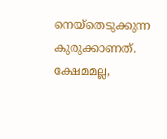നെയ്തെടുക്കുന്ന കുരുക്കാണത്. ക്ഷേമമല്ല,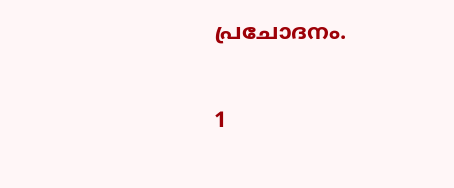പ്രചോദനം.

1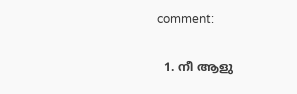comment:

  1. നീ ആളു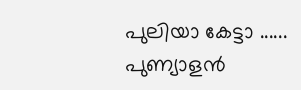പുലിയാ കേട്ടാ ...... പുണ്യാളന്‍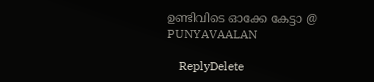ഉണ്ടിവിടെ ഓക്കേ കേട്ടാ @ PUNYAVAALAN

    ReplyDelete